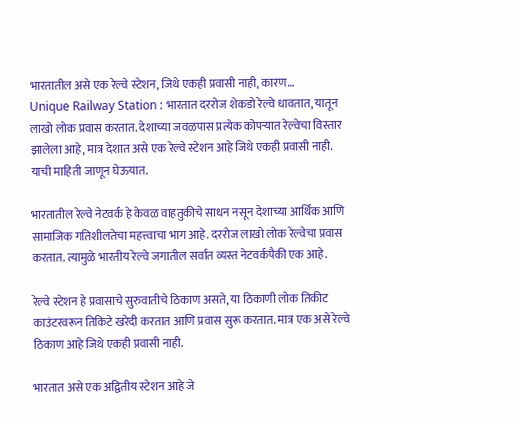भारतातील असे एक रेल्वे स्टेशन, जिथे एकही प्रवासी नाही, कारण…
Unique Railway Station : भारतात दररोज शेकडो रेल्वे धावतात, यातून लाखो लोक प्रवास करतात. देशाच्या जवळपास प्रत्येक कोपऱ्यात रेल्वेचा विस्तार झालेला आहे, मात्र देशात असे एक रेल्वे स्टेशन आहे जिथे एकही प्रवासी नाही. याची माहिती जाणून घेऊयात.

भारतातील रेल्वे नेटवर्क हे केवळ वाहतुकीचे साधन नसून देशाच्या आर्थिक आणि सामाजिक गतिशीलतेचा महत्त्वाचा भाग आहे. दररोज लाखो लोक रेल्वेचा प्रवास करतात. त्यामुळे भारतीय रेल्वे जगातील सर्वात व्यस्त नेटवर्कपैकी एक आहे.

रेल्वे स्टेशन हे प्रवासाचे सुरुवातीचे ठिकाण असते, या ठिकाणी लोक तिकीट काउंटरवरून तिकिटे खरेदी करतात आणि प्रवास सुरू करतात. मात्र एक असे रेल्वे ठिकाण आहे जिथे एकही प्रवासी नाही.

भारतात असे एक अद्वितीय स्टेशन आहे जे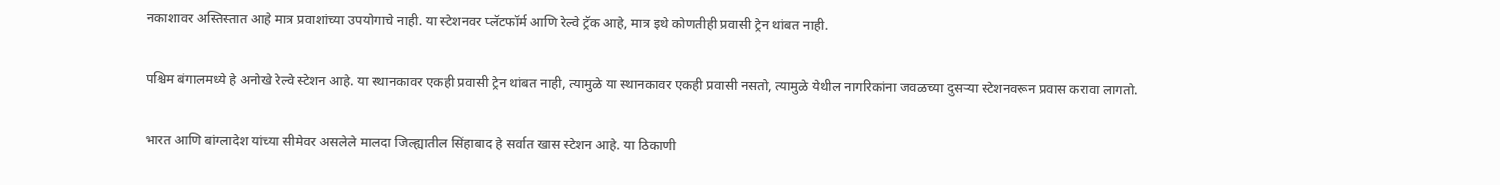नकाशावर अस्तिस्तात आहे मात्र प्रवाशांच्या उपयोगाचे नाही. या स्टेशनवर प्लॅटफॉर्म आणि रेल्वे ट्रॅक आहे, मात्र इथे कोणतीही प्रवासी ट्रेन थांबत नाही.

पश्चिम बंगालमध्ये हे अनोखे रेल्वे स्टेशन आहे. या स्थानकावर एकही प्रवासी ट्रेन थांबत नाही, त्यामुळे या स्थानकावर एकही प्रवासी नसतो, त्यामुळे येथील नागरिकांना जवळच्या दुसऱ्या स्टेशनवरून प्रवास करावा लागतो.

भारत आणि बांग्लादेश यांच्या सीमेवर असलेले मालदा जिल्ह्यातील सिंहाबाद हे सर्वात खास स्टेशन आहे. या ठिकाणी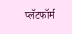प्लॅटफॉर्म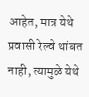आहेत, मात्र येथे प्रवासी रेल्वे थांबत नाही, त्यामुळे येथे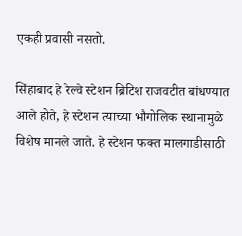एकही प्रवासी नसतो.

सिंहाबाद हे रेल्वे स्टेशन ब्रिटिश राजवटीत बांधण्यात आले होते, हे स्टेशन त्याच्या भौगोलिक स्थानामुळे विशेष मानले जाते. हे स्टेशन फक्त मालगाडीसाठी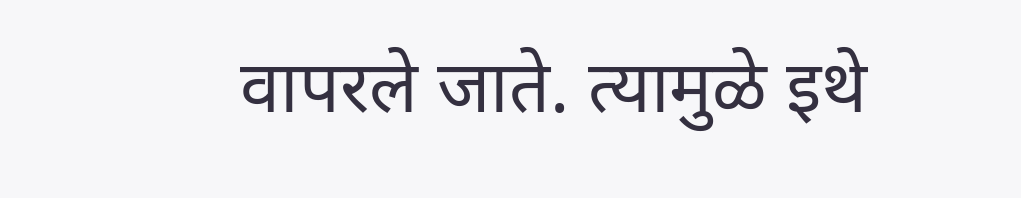वापरले जाते. त्यामुळे इथे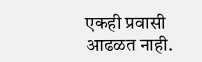एकही प्रवासी आढळत नाही.